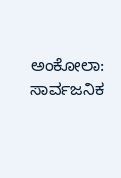ಅಂಕೋಲಾ: ಸಾರ್ವಜನಿಕ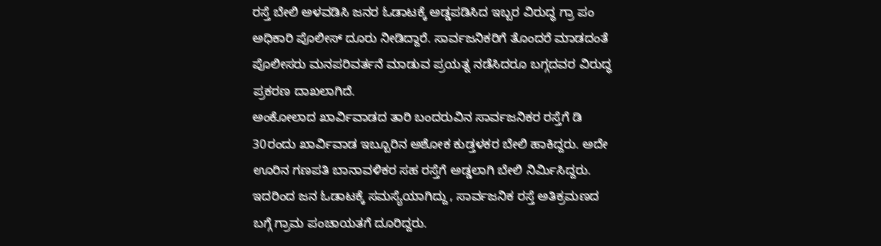ರಸ್ತೆ ಬೇಲಿ ಅಳವಡಿಸಿ ಜನರ ಓಡಾಟಕ್ಕೆ ಅಡ್ಡಪಡಿಸಿದ ಇಬ್ಬರ ವಿರುದ್ಧ ಗ್ರಾ ಪಂ ಅಧಿಕಾರಿ ಪೊಲೀಸ್ ದೂರು ನೀಡಿದ್ದಾರೆ. ಸಾರ್ವಜನಿಕರಿಗೆ ತೊಂದರೆ ಮಾಡದಂತೆ ಪೊಲೀಸರು ಮನಪರಿವರ್ತನೆ ಮಾಡುವ ಪ್ರಯತ್ನ ನಡೆಸಿದರೂ ಬಗ್ಗದವರ ವಿರುದ್ಧ ಪ್ರಕರಣ ದಾಖಲಾಗಿದೆ.
ಅಂಕೋಲಾದ ಖಾರ್ವಿವಾಡದ ತಾರಿ ಬಂದರುವಿನ ಸಾರ್ವಜನಿಕರ ರಸ್ತೆಗೆ ಡಿ 30ರಂದು ಖಾರ್ವಿವಾಡ ಇಬ್ಬೂರಿನ ಅಶೋಕ ಕುಡ್ತಳಕರ ಬೇಲಿ ಹಾಕಿದ್ದರು. ಅದೇ ಊರಿನ ಗಣಪತಿ ಬಾನಾವಳಿಕರ ಸಹ ರಸ್ತೆಗೆ ಅಡ್ಡಲಾಗಿ ಬೇಲಿ ನಿರ್ಮಿಸಿದ್ದರು. ಇದರಿಂದ ಜನ ಓಡಾಟಕ್ಕೆ ಸಮಸ್ಯೆಯಾಗಿದ್ದು, ಸಾರ್ವಜನಿಕ ರಸ್ತೆ ಅತಿಕ್ರಮಣದ ಬಗ್ಗೆ ಗ್ರಾಮ ಪಂಚಾಯತಗೆ ದೂರಿದ್ದರು.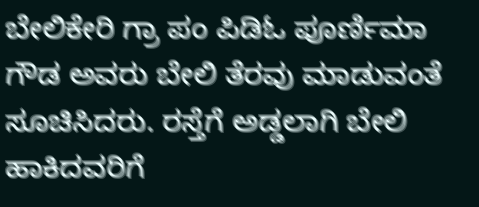ಬೇಲಿಕೇರಿ ಗ್ರಾ ಪಂ ಪಿಡಿಓ ಪೂರ್ಣಿಮಾ ಗೌಡ ಅವರು ಬೇಲಿ ತೆರವು ಮಾಡುವಂತೆ ಸೂಚಿಸಿದರು. ರಸ್ತೆಗೆ ಅಡ್ಡಲಾಗಿ ಬೇಲಿ ಹಾಕಿದವರಿಗೆ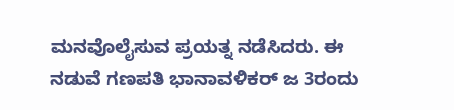ಮನವೊಲೈಸುವ ಪ್ರಯತ್ನ ನಡೆಸಿದರು. ಈ ನಡುವೆ ಗಣಪತಿ ಭಾನಾವಳಿಕರ್ ಜ 3ರಂದು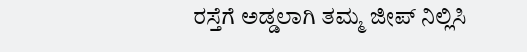ರಸ್ತೆಗೆ ಅಡ್ಡಲಾಗಿ ತಮ್ಮ ಜೀಪ್ ನಿಲ್ಲಿಸಿ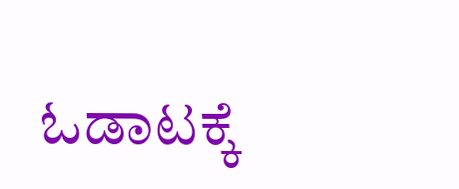ಓಡಾಟಕ್ಕೆ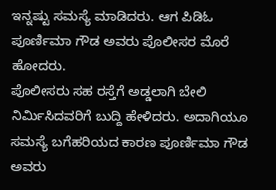ಇನ್ನಷ್ಟು ಸಮಸ್ಯೆ ಮಾಡಿದರು. ಆಗ ಪಿಡಿಓ ಪೂರ್ಣಿಮಾ ಗೌಡ ಅವರು ಪೊಲೀಸರ ಮೊರೆ ಹೋದರು.
ಪೊಲೀಸರು ಸಹ ರಸ್ತೆಗೆ ಅಡ್ಡಲಾಗಿ ಬೇಲಿ ನಿರ್ಮಿಸಿದವರಿಗೆ ಬುದ್ದಿ ಹೇಳಿದರು. ಅದಾಗಿಯೂ ಸಮಸ್ಯೆ ಬಗೆಹರಿಯದ ಕಾರಣ ಪೂರ್ಣಿಮಾ ಗೌಡ ಅವರು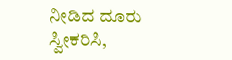ನೀಡಿದ ದೂರು ಸ್ವೀಕರಿಸಿ,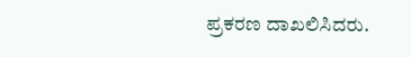ಪ್ರಕರಣ ದಾಖಲಿಸಿದರು.